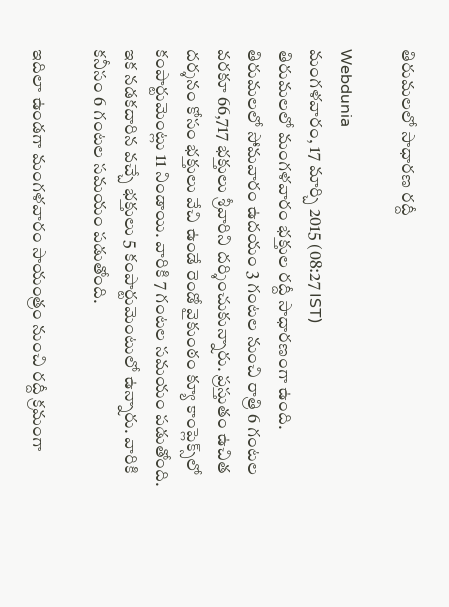తిరుమలలో సాధారణ రద్దీ

Webdunia
మంగళవారం, 17 మార్చి 2015 (08:27 IST)
తిరుమలలో మంగళవారం భక్తుల రద్దీ సాధారణంగా ఉంది.  తిరుమలలో సోమవారం ఉదయం 3 గంటల నుంచి రాత్రి 6 గంటల వరకూ 66,717 భక్తులు శ్రీవారిని దర్శించుకున్నారు. ప్రస్తుతం ఉచిత దర్శనం కోసం భక్తులు వేచి ఉండే రెండో వైకుంఠం క్యూ కాంప్లెక్స్‌లో కంపార్టుమెంట్లు 11 నిండాయి. వారికి 7 గంటల సమయం పడుతోంది. ఇక నడకదారిన వచ్చే భక్తులు 5 కంపార్టుమెంటులో ఉన్నారు. వారికి కనీసం 6 గంటల సమయం పడుతోంది.

ఇదిలా ఉండగా మంగళవారం సాయంత్రం నుంచి రద్దీ క్రమంగా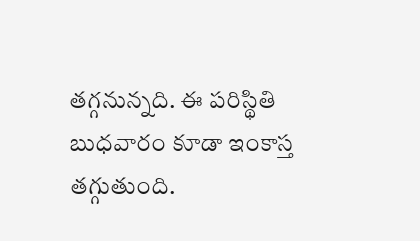తగ్గనున్నది. ఈ పరిస్థితి బుధవారం కూడా ఇంకాస్త తగ్గుతుంది.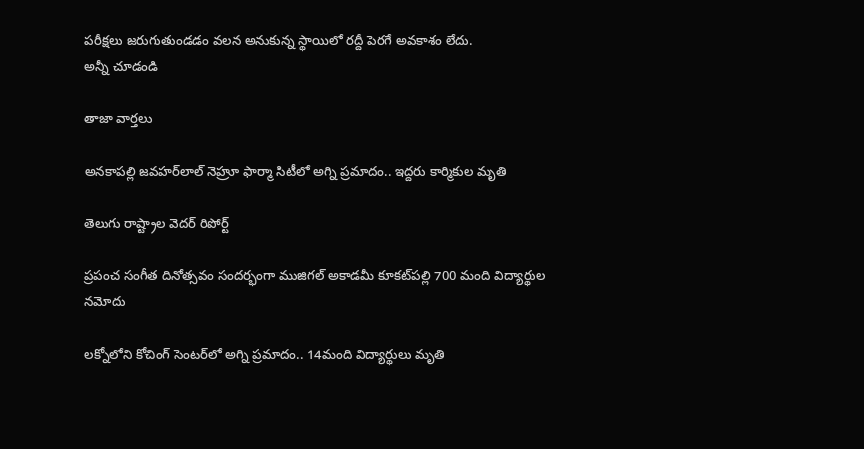పరీక్షలు జరుగుతుండడం వలన అనుకున్న స్థాయిలో రద్దీ పెరగే అవకాశం లేదు.
అన్నీ చూడండి

తాజా వార్తలు

అనకాపల్లి జవహర్‌లాల్ నెహ్రూ ఫార్మా సిటీలో అగ్ని ప్రమాదం.. ఇద్దరు కార్మికుల మృతి

తెలుగు రాష్ట్రాల వెదర్ రిపోర్ట్

ప్రపంచ సంగీత దినోత్సవం సందర్భంగా ముజిగల్ అకాడమీ కూకట్‌పల్లి 700 మంది విద్యార్థుల నమోదు

లక్నోలోని కోచింగ్ సెంటర్‌లో అగ్ని ప్రమాదం.. 14మంది విద్యార్థులు మృతి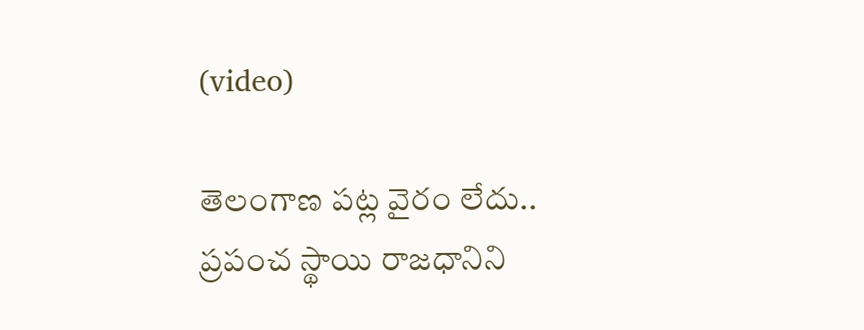(video)

తెలంగాణ పట్ల వైరం లేదు.. ప్రపంచ స్థాయి రాజధానిని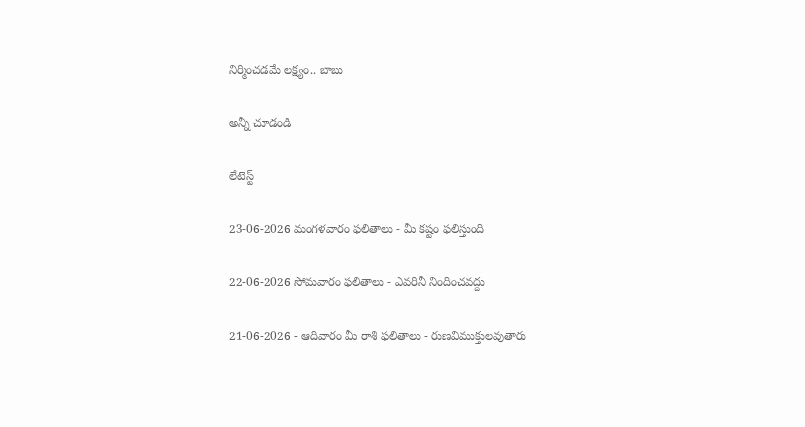నిర్మించడమే లక్ష్యం.. బాబు

అన్నీ చూడండి

లేటెస్ట్

23-06-2026 మంగళవారం ఫలితాలు - మీ కష్టం ఫలిస్తుంది

22-06-2026 సోమవారం ఫలితాలు - ఎవరినీ నిందించవద్దు

21-06-2026 - ఆదివారం మీ రాశి ఫలితాలు - రుణవిముక్తులవుతారు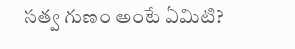సత్వ గుణం అంటే ఏమిటి?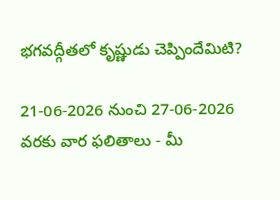భగవద్గీతలో కృష్ణుడు చెప్పిందేమిటి?

21-06-2026 నుంచి 27-06-2026 వరకు వార ఫలితాలు - మీ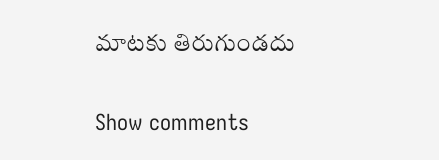మాటకు తిరుగుండదు

Show comments